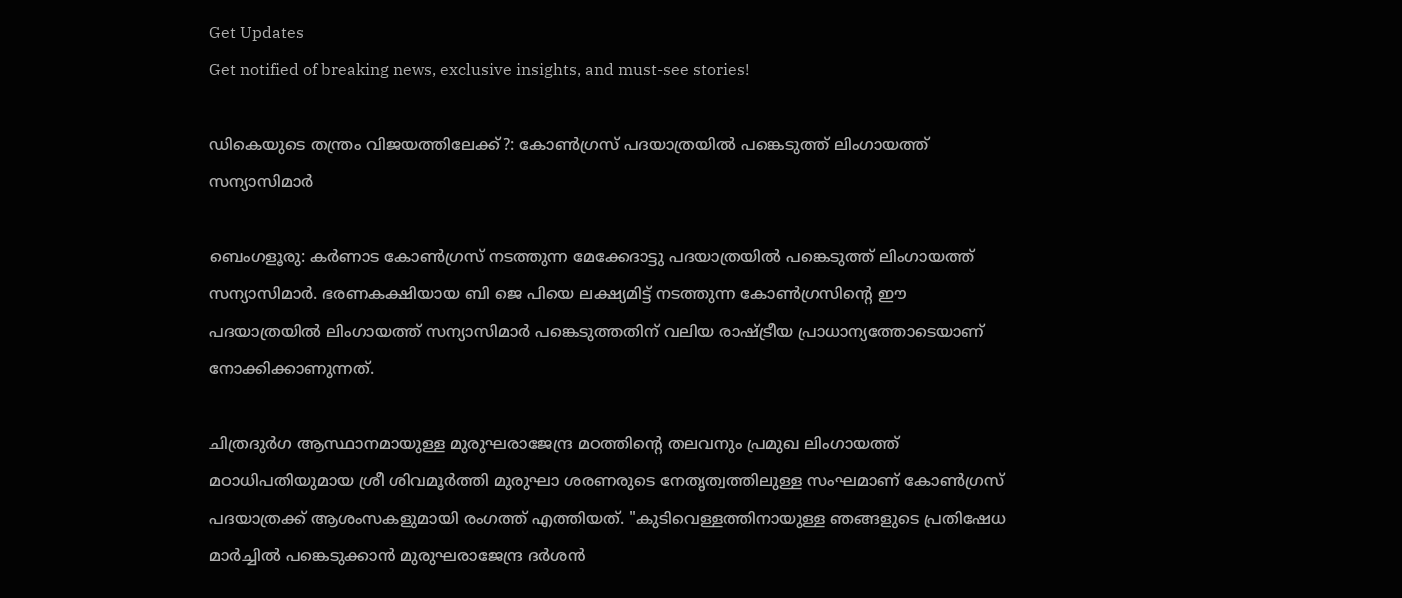Get Updates
Get notified of breaking news, exclusive insights, and must-see stories!

ഡികെയുടെ തന്ത്രം വിജയത്തിലേക്ക്?: കോണ്‍ഗ്രസ് പദയാത്രയില്‍ പങ്കെടുത്ത് ലിംഗായത്ത് സന്യാസിമാർ

ബെംഗളൂരു: കർണാട കോണ്‍ഗ്രസ് നടത്തുന്ന മേക്കേദാട്ടു പദയാത്രയില്‍ പങ്കെടുത്ത് ലിംഗായത്ത് സന്യാസിമാർ. ഭരണകക്ഷിയായ ബി ജെ പിയെ ലക്ഷ്യമിട്ട് നടത്തുന്ന കോണ്‍ഗ്രസിന്റെ ഈ പദയാത്രയില്‍ ലിംഗായത്ത് സന്യാസിമാർ പങ്കെടുത്തതിന് വലിയ രാഷ്ട്രീയ പ്രാധാന്യത്തോടെയാണ് നോക്കിക്കാണുന്നത്.

ചിത്രദുർഗ ആസ്ഥാനമായുള്ള മുരുഘരാജേന്ദ്ര മഠത്തിന്റെ തലവനും പ്രമുഖ ലിംഗായത്ത് മഠാധിപതിയുമായ ശ്രീ ശിവമൂർത്തി മുരുഘാ ശരണരുടെ നേതൃത്വത്തിലുള്ള സംഘമാണ് കോണ്‍ഗ്രസ് പദയാത്രക്ക് ആശംസകളുമായി രംഗത്ത് എത്തിയത്. "കുടിവെള്ളത്തിനായുള്ള ഞങ്ങളുടെ പ്രതിഷേധ മാർച്ചിൽ പങ്കെടുക്കാൻ മുരുഘരാജേന്ദ്ര ദർശൻ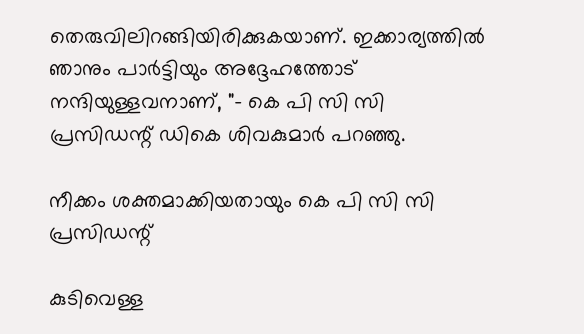തെരുവിലിറങ്ങിയിരിക്കുകയാണ്. ഇക്കാര്യത്തില്‍ ഞാനും പാർട്ടിയും അദ്ദേഹത്തോട് നന്ദിയുള്ളവനാണ്, "- കെ പി സി സി പ്രസിഡന്റ് ഡികെ ശിവകുമാർ പറഞ്ഞു.

നീക്കം ശക്തമാക്കിയതായും കെ പി സി സി പ്രസിഡന്റ്

കുടിവെള്ള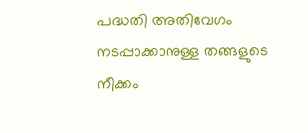പദ്ധതി അതിവേഗം നടപ്പാക്കാനുള്ള തങ്ങളുടെ നീക്കം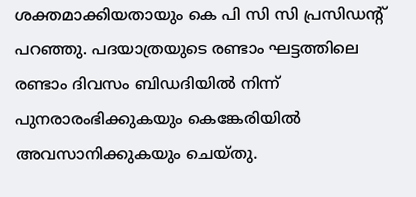ശക്തമാക്കിയതായും കെ പി സി സി പ്രസിഡന്റ് പറഞ്ഞു. പദയാത്രയുടെ രണ്ടാം ഘട്ടത്തിലെ രണ്ടാം ദിവസം ബിഡദിയിൽ നിന്ന് പുനരാരംഭിക്കുകയും കെങ്കേരിയിൽ അവസാനിക്കുകയും ചെയ്തു.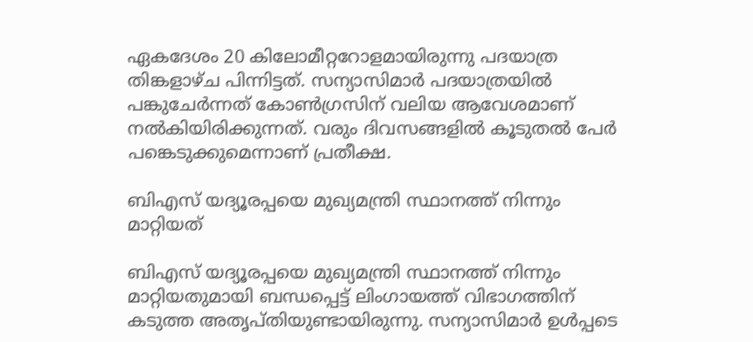ഏകദേശം 20 കിലോമീറ്ററോളമായിരുന്നു പദയാത്ര തിങ്കളാഴ്ച പിന്നിട്ടത്. സന്യാസിമാർ പദയാത്രയില്‍ പങ്കുചേർന്നത് കോണ്‍ഗ്രസിന് വലിയ ആവേശമാണ് നല്‍കിയിരിക്കുന്നത്. വരും ദിവസങ്ങളില്‍ കൂടുതല്‍ പേർ പങ്കെടുക്കുമെന്നാണ് പ്രതീക്ഷ.

ബിഎസ് യദ്യൂരപ്പയെ മുഖ്യമന്ത്രി സ്ഥാനത്ത് നിന്നും മാറ്റിയത്

ബിഎസ് യദ്യൂരപ്പയെ മുഖ്യമന്ത്രി സ്ഥാനത്ത് നിന്നും മാറ്റിയതുമായി ബന്ധപ്പെട്ട് ലിംഗായത്ത് വിഭാഗത്തിന് കടുത്ത അതൃപ്തിയുണ്ടായിരുന്നു. സന്യാസിമാർ ഉള്‍പ്പടെ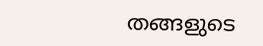തങ്ങളുടെ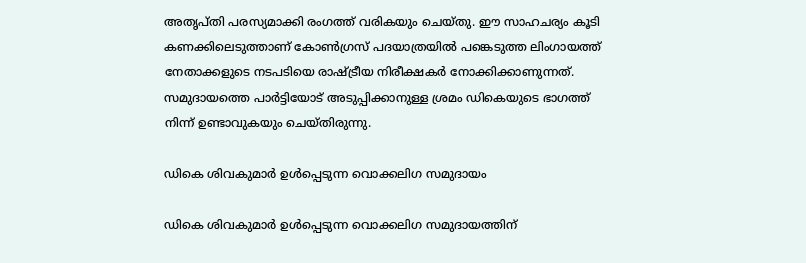അതൃപ്തി പരസ്യമാക്കി രംഗത്ത് വരികയും ചെയ്തു. ഈ സാഹചര്യം കൂടി കണക്കിലെടുത്താണ് കോണ്‍ഗ്രസ് പദയാത്രയില്‍ പങ്കെടുത്ത ലിംഗായത്ത് നേതാക്കളുടെ നടപടിയെ രാഷ്ട്രീയ നിരീക്ഷകർ നോക്കിക്കാണുന്നത്. സമുദായത്തെ പാർട്ടിയോട് അടുപ്പിക്കാനുള്ള ശ്രമം ഡികെയുടെ ഭാഗത്ത് നിന്ന് ഉണ്ടാവുകയും ചെയ്തിരുന്നു.

ഡികെ ശിവകുമാർ ഉൾപ്പെടുന്ന വൊക്കലിഗ സമുദായം

ഡികെ ശിവകുമാർ ഉൾപ്പെടുന്ന വൊക്കലിഗ സമുദായത്തിന്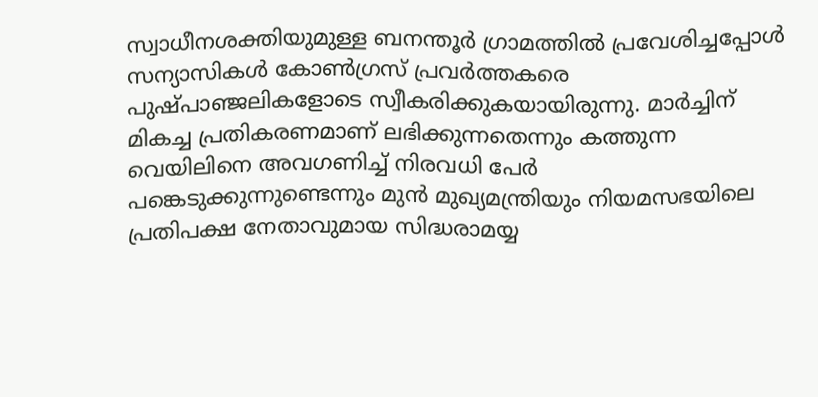സ്വാധീനശക്തിയുമുള്ള ബനന്തൂർ ഗ്രാമത്തിൽ പ്രവേശിച്ചപ്പോൾ സന്യാസികള്‍ കോൺഗ്രസ് പ്രവർത്തകരെ പുഷ്പാഞ്ജലികളോടെ സ്വീകരിക്കുകയായിരുന്നു. മാർച്ചിന് മികച്ച പ്രതികരണമാണ് ലഭിക്കുന്നതെന്നും കത്തുന്ന വെയിലിനെ അവഗണിച്ച് നിരവധി പേർ പങ്കെടുക്കുന്നുണ്ടെന്നും മുന്‍ മുഖ്യമന്ത്രിയും നിയമസഭയിലെ പ്രതിപക്ഷ നേതാവുമായ സിദ്ധരാമയ്യ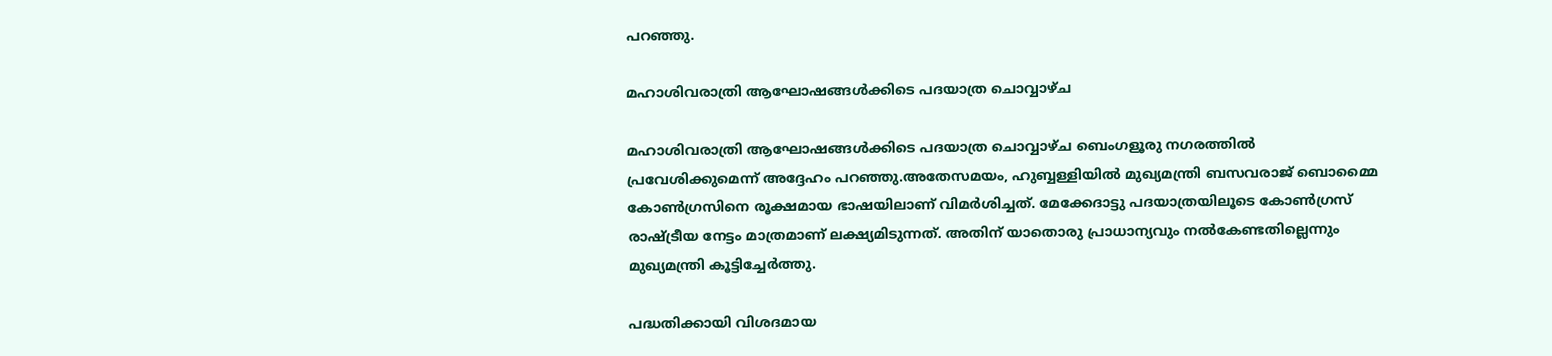പറഞ്ഞു.

മഹാശിവരാത്രി ആഘോഷങ്ങള്‍ക്കിടെ പദയാത്ര ചൊവ്വാഴ്ച

മഹാശിവരാത്രി ആഘോഷങ്ങള്‍ക്കിടെ പദയാത്ര ചൊവ്വാഴ്ച ബെംഗളൂരു നഗരത്തിൽ പ്രവേശിക്കുമെന്ന് അദ്ദേഹം പറഞ്ഞു.അതേസമയം, ഹുബ്ബള്ളിയിൽ മുഖ്യമന്ത്രി ബസവരാജ് ബൊമ്മൈ കോൺഗ്രസിനെ രൂക്ഷമായ ഭാഷയിലാണ് വിമർശിച്ചത്. മേക്കേദാട്ടു പദയാത്രയിലൂടെ കോണ്‍ഗ്രസ് രാഷ്ട്രീയ നേട്ടം മാത്രമാണ് ലക്ഷ്യമിടുന്നത്. അതിന് യാതൊരു പ്രാധാന്യവും നൽകേണ്ടതില്ലെന്നും മുഖ്യമന്ത്രി കൂട്ടിച്ചേർത്തു.

പദ്ധതിക്കായി വിശദമായ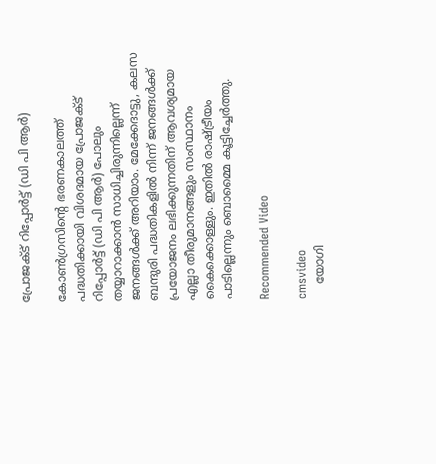പ്രോജക്ട് റിപ്പോർട്ട് (ഡി പി ആർ)

കോൺഗ്രസിന്റെ ഭരണകാലത്ത് പദ്ധതിക്കായി വിശദമായ പ്രോജക്ട് റിപ്പോർട്ട് (ഡി പി ആർ) പോലും തയ്യാറാക്കാൻ സാധിച്ചിരുന്നില്ലെന്ന് ജനങ്ങൾക്ക് അറിയാം. മേക്കേദാട്ടു, കലസ ബന്ദുരി പദ്ധതികളിൽ നിന്ന് ജനങ്ങൾക്ക് പ്രയോജനം ലഭിക്കുന്നതിന് ആവശ്യമായ എല്ലാ തീരുമാനങ്ങളും സംസ്ഥാനം കൈക്കൊള്ളും. ഇതിൽ രാഷ്ട്രീയം പാടില്ലെന്നും ബൊമ്മൈ കൂട്ടിച്ചേർത്തു.

Recommended Video

cmsvideo
    യോഗി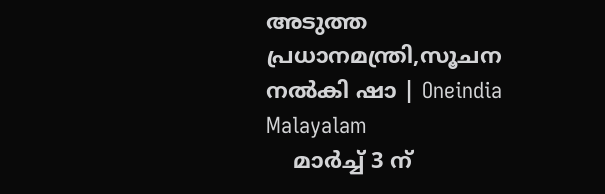അടുത്ത പ്രധാനമന്ത്രി,സൂചന നൽകി ഷാ | Oneindia Malayalam
    മാർച്ച് 3 ന്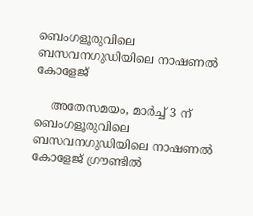ബെംഗളൂരുവിലെ ബസവനഗുഡിയിലെ നാഷണൽ കോളേജ്

    അതേസമയം, മാർച്ച് 3 ന് ബെംഗളൂരുവിലെ ബസവനഗുഡിയിലെ നാഷണൽ കോളേജ് ഗ്രൗണ്ടിൽ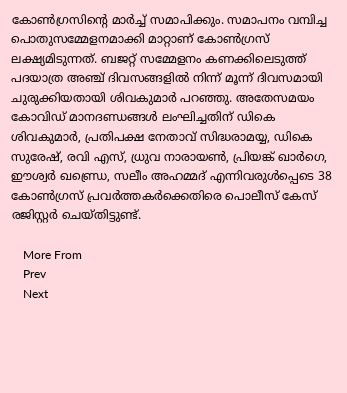കോണ്‍ഗ്രസിന്റെ മാർച്ച് സമാപിക്കും. സമാപനം വമ്പിച്ച പൊതുസമ്മേളനമാക്കി മാറ്റാണ് കോണ്‍ഗ്രസ് ലക്ഷ്യമിടുന്നത്. ബജറ്റ് സമ്മേളനം കണക്കിലെടുത്ത് പദയാത്ര അഞ്ച് ദിവസങ്ങളിൽ നിന്ന് മൂന്ന് ദിവസമായി ചുരുക്കിയതായി ശിവകുമാർ പറഞ്ഞു. അതേസമയം കോവിഡ് മാനദണ്ഡങ്ങൾ ലംഘിച്ചതിന് ഡികെ ശിവകുമാർ, പ്രതിപക്ഷ നേതാവ് സിദ്ധരാമയ്യ, ഡികെ സുരേഷ്, രവി എസ്, ധ്രുവ നാരായൺ, പ്രിയങ്ക് ഖാർഗെ, ഈശ്വർ ഖണ്ഡ്രെ, സലീം അഹമ്മദ് എന്നിവരുൾപ്പെടെ 38 കോൺഗ്രസ് പ്രവർത്തകർക്കെതിരെ പൊലീസ് കേസ് രജിസ്റ്റർ ചെയ്തിട്ടുണ്ട്.

    More From
    Prev
    Next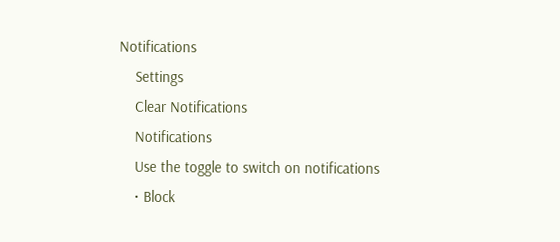Notifications
    Settings
    Clear Notifications
    Notifications
    Use the toggle to switch on notifications
    • Block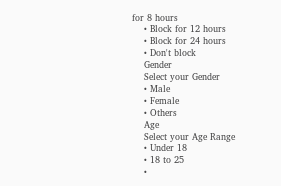for 8 hours
    • Block for 12 hours
    • Block for 24 hours
    • Don't block
    Gender
    Select your Gender
    • Male
    • Female
    • Others
    Age
    Select your Age Range
    • Under 18
    • 18 to 25
    •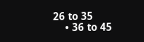26 to 35
    • 36 to 45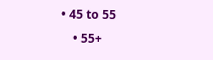• 45 to 55
    • 55+